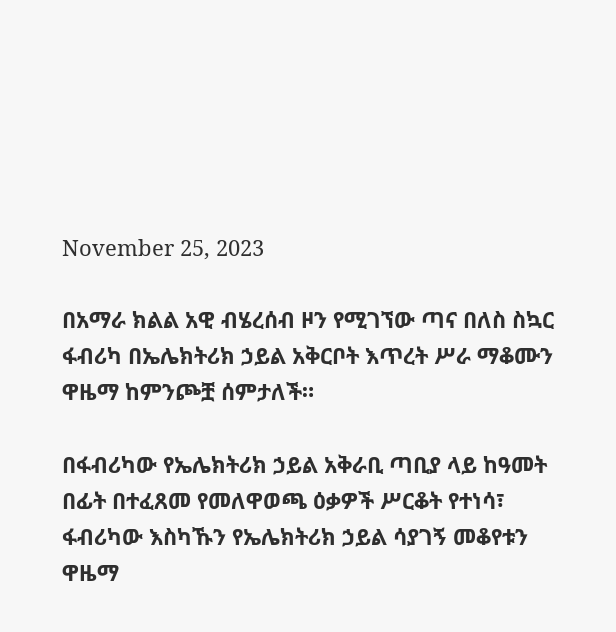November 25, 2023

በአማራ ክልል አዊ ብሄረሰብ ዞን የሚገኘው ጣና በለስ ስኳር ፋብሪካ በኤሌክትሪክ ኃይል አቅርቦት እጥረት ሥራ ማቆሙን ዋዜማ ከምንጮቿ ሰምታለች።

በፋብሪካው የኤሌክትሪክ ኃይል አቅራቢ ጣቢያ ላይ ከዓመት በፊት በተፈጸመ የመለዋወጫ ዕቃዎች ሥርቆት የተነሳ፣ ፋብሪካው እስካኹን የኤሌክትሪክ ኃይል ሳያገኝ መቆየቱን ዋዜማ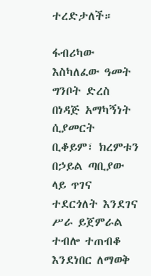ተረድታለች።

ፋብሪካው እስካለፈው ዓመት ግንቦት ድረስ በነዳጅ አማካኝነት ሲያመርት ቢቆይም፣ ክረምቱን በኃይል ጣቢያው ላይ ጥገና ተደርጎለት እንደገና ሥራ ይጀምራል ተብሎ ተጠብቆ እንደነበር ለማወቅ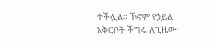ተችሏል። ኾኖም የኃይል አቅርቦት ችግሩ ለጊዜው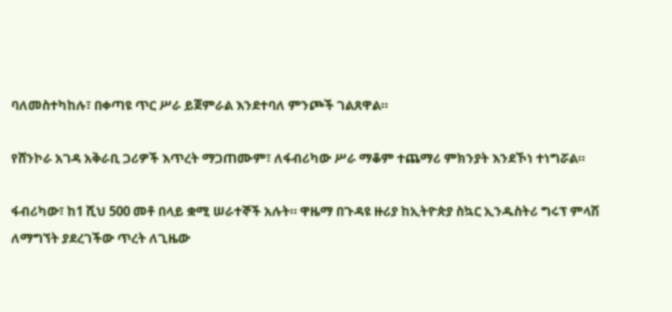ባለመስተካከሉ፣ በቀጣዩ ጥር ሥራ ይጀምራል እንደተባለ ምንጮች ገልጸዋል።

የሸንኮራ አገዳ አቅራቢ ጋሪዎች እጥረት ማጋጠሙም፣ ለፋብሪካው ሥራ ማቆም ተጨማሪ ምክንያት እንደኾነ ተነግሯል።

ፋብሪካው፣ ከ1 ሺህ 500 መቶ በላይ ቋሚ ሠራተኞች አሉት። ዋዜማ በጉዳዩ ዙሪያ ከኢትዮጵያ ስኳር ኢንዱስትሪ ግሩፕ ምላሽ ለማግኘት ያደረገችው ጥረት ለጊዜው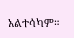አልተሳካም።